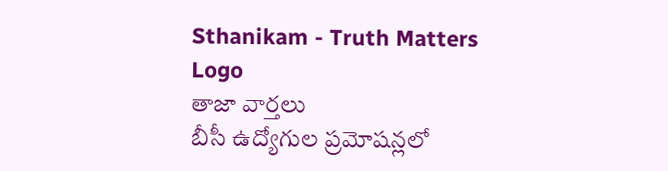Sthanikam - Truth Matters
Logo
తాజా వార్తలు
బీసీ ఉద్యోగుల ప్రమోషన్లలో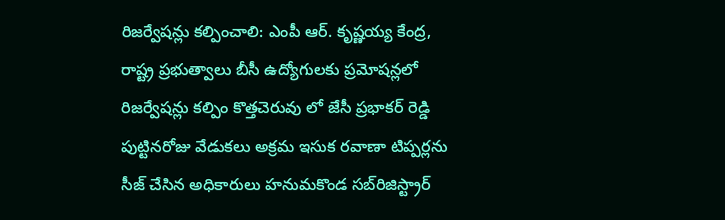రిజర్వేషన్లు కల్పించాలి: ఎంపీ ఆర్. కృష్ణయ్య కేంద్ర, రాష్ట్ర ప్రభుత్వాలు బీసీ ఉద్యోగులకు ప్రమోషన్లలో రిజర్వేషన్లు కల్పిం కొత్తచెరువు లో జేసీ ప్రభాకర్ రెడ్డి పుట్టినరోజు వేడుకలు అక్రమ ఇసుక రవాణా టిప్పర్లను సీజ్ చేసిన అధికారులు హనుమకొండ సబ్‌రిజిస్ట్రార్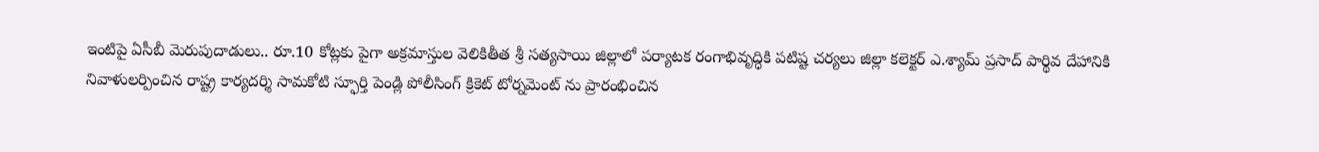ఇంటిపై ఏసీబీ మెరుపుదాడులు.. రూ.10 కోట్లకు పైగా అక్రమాస్తుల వెలికితీత శ్రీ సత్యసాయి జిల్లాలో పర్యాటక రంగాభివృద్ధికి పటిష్ట చర్యలు జిల్లా కలెక్టర్ ఎ.శ్యామ్ ప్రసాద్ పార్థివ దేహానికి నివాళులర్పించిన రాష్ట్ర కార్యదర్శి సామకోటి స్ఫూర్తి పెండ్లి పోలీసింగ్ క్రికెట్ టోర్నమెంట్ ను ప్రారంభించిన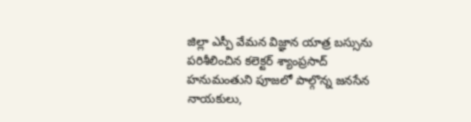జిల్లా ఎస్పీ వేమన విజ్ఞాన యాత్ర బస్సును పరిశీలించిన కలెక్టర్ శ్యాంప్రసాద్ హనుమంతుని పూజలో పాల్గొన్న జనసేన నాయకులు,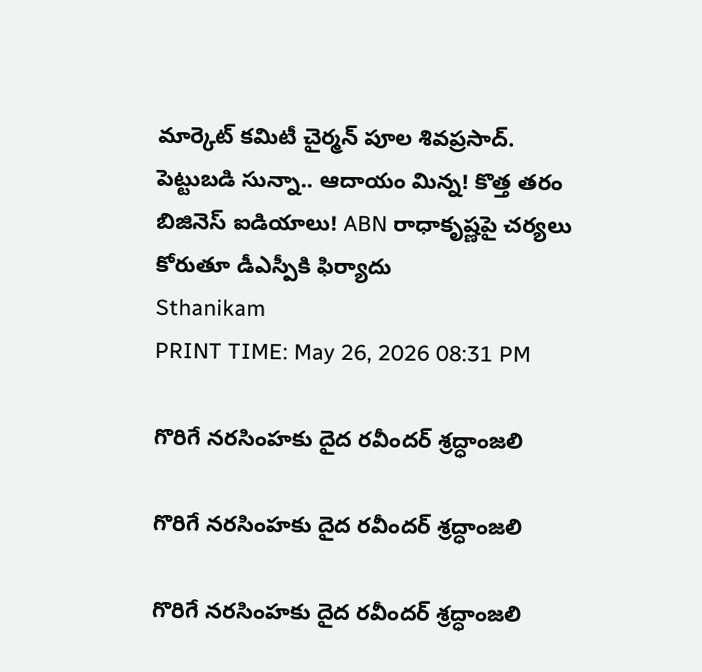మార్కెట్ కమిటీ చైర్మన్ పూల శివప్రసాద్. పెట్టుబడి సున్నా.. ఆదాయం మిన్న! కొత్త తరం బిజినెస్ ఐడియాలు! ABN రాధాకృష్ణపై చర్యలు కోరుతూ డీఎస్పీకి ఫిర్యాదు
Sthanikam
PRINT TIME: May 26, 2026 08:31 PM

గొరిగే నరసింహకు దైద రవీందర్ శ్రద్ధాంజలి

గొరిగే నరసింహకు దైద రవీందర్ శ్రద్ధాంజలి

గొరిగే నరసింహకు దైద రవీందర్ శ్రద్ధాంజలి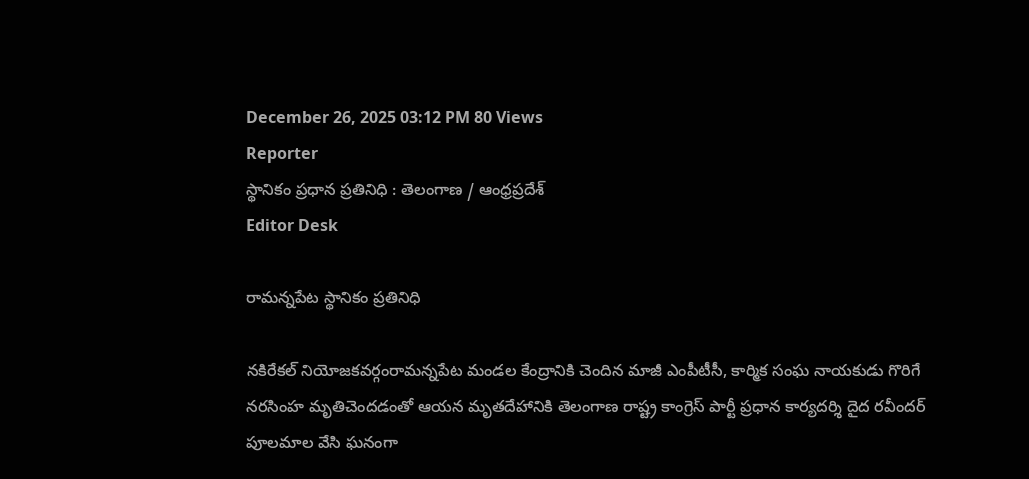December 26, 2025 03:12 PM 80 Views
Reporter
స్థానికం ప్రధాన ప్రతినిధి : తెలంగాణ / ఆంధ్రప్రదేశ్
Editor Desk

రామన్నపేట స్థానికం ప్రతినిధి

నకిరేకల్ నియోజకవర్గంరామన్నపేట మండల కేంద్రానికి చెందిన మాజీ ఎంపీటీసీ, కార్మిక సంఘ నాయకుడు గొరిగే నరసింహ మృతిచెందడంతో ఆయన మృతదేహానికి తెలంగాణ రాష్ట్ర కాంగ్రెస్ పార్టీ ప్రధాన కార్యదర్శి దైద రవీందర్ పూలమాల వేసి ఘనంగా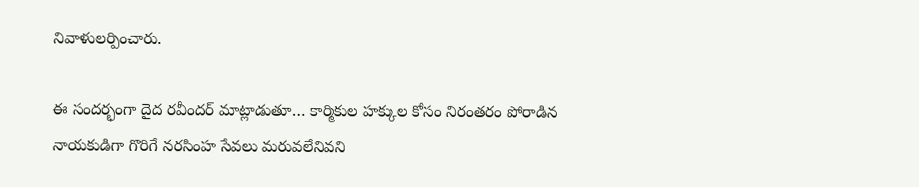నివాళులర్పించారు.

ఈ సందర్భంగా దైద రవీందర్ మాట్లాడుతూ… కార్మికుల హక్కుల కోసం నిరంతరం పోరాడిన నాయకుడిగా గొరిగే నరసింహ సేవలు మరువలేనివని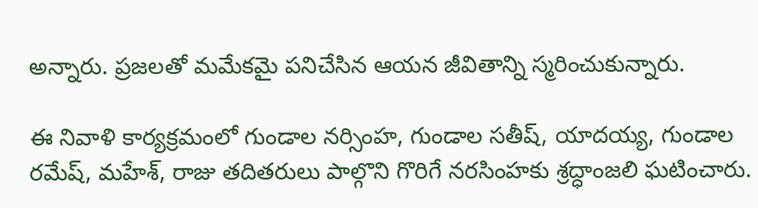అన్నారు. ప్రజలతో మమేకమై పనిచేసిన ఆయన జీవితాన్ని స్మరించుకున్నారు.

ఈ నివాళి కార్యక్రమంలో గుండాల నర్సింహ, గుండాల సతీష్, యాదయ్య, గుండాల రమేష్, మహేశ్, రాజు తదితరులు పాల్గొని గొరిగే నరసింహకు శ్రద్ధాంజలి ఘటించారు.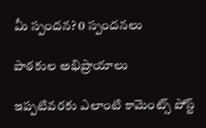మీ స్పందన? 0 స్పందనలు

పాఠకుల అభిప్రాయాలు

ఇప్పటివరకు ఎలాంటి కామెంట్స్ పోస్ట్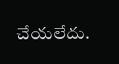చేయలేదు.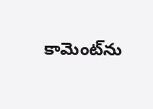కామెంట్‌ను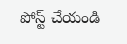పోస్ట్ చేయండి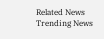Related News
Trending News